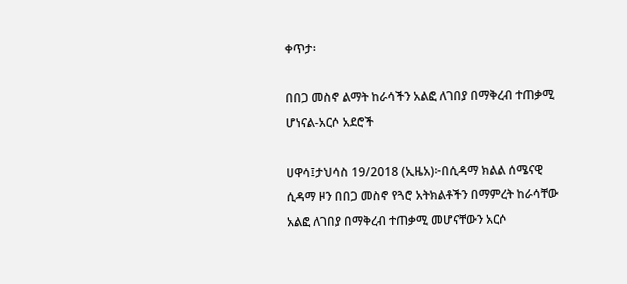ቀጥታ፡

በበጋ መስኖ ልማት ከራሳችን አልፎ ለገበያ በማቅረብ ተጠቃሚ ሆነናል-አርሶ አደሮች

ሀዋሳ፤ታህሳስ 19/2018 (ኢዜአ)፦በሲዳማ ክልል ሰሜናዊ ሲዳማ ዞን በበጋ መስኖ የጓሮ አትክልቶችን በማምረት ከራሳቸው አልፎ ለገበያ በማቅረብ ተጠቃሚ መሆናቸውን አርሶ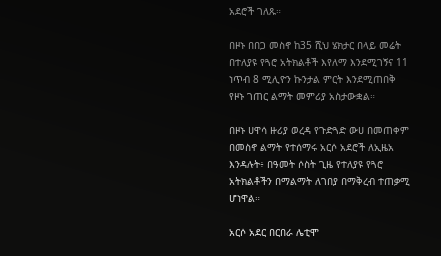አደሮች ገለጹ።

በዞኑ በበጋ መስኖ ከ35 ሺህ ሄክታር በላይ መሬት በተለያዩ የጓሮ አትክልቶች እየለማ እንደሚገኝና 11 ነጥብ 8 ሚሊዮን ኩንታል ምርት እንደሚጠበቅ የዞኑ ገጠር ልማት መምሪያ አስታውቋል።

በዞኑ ሀዋሳ ዙሪያ ወረዳ የጉድጓድ ውሀ በመጠቀም በመስኖ ልማት የተሰማሩ አርሶ አደሮች ለኢዜአ እንዳሉት፥ በዓመት ሶስት ጊዜ የተለያዩ የጓሮ አትክልቶችን በማልማት ለገበያ በማቅረብ ተጠቃሚ ሆነዋል።

አርሶ አደር በርበራ ሌቲሞ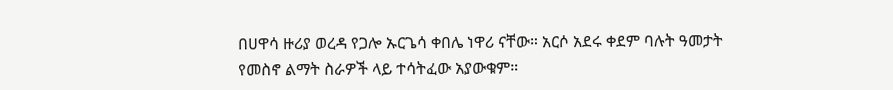በሀዋሳ ዙሪያ ወረዳ የጋሎ ኡርጌሳ ቀበሌ ነዋሪ ናቸው። አርሶ አደሩ ቀደም ባሉት ዓመታት የመስኖ ልማት ስራዎች ላይ ተሳትፈው አያውቁም።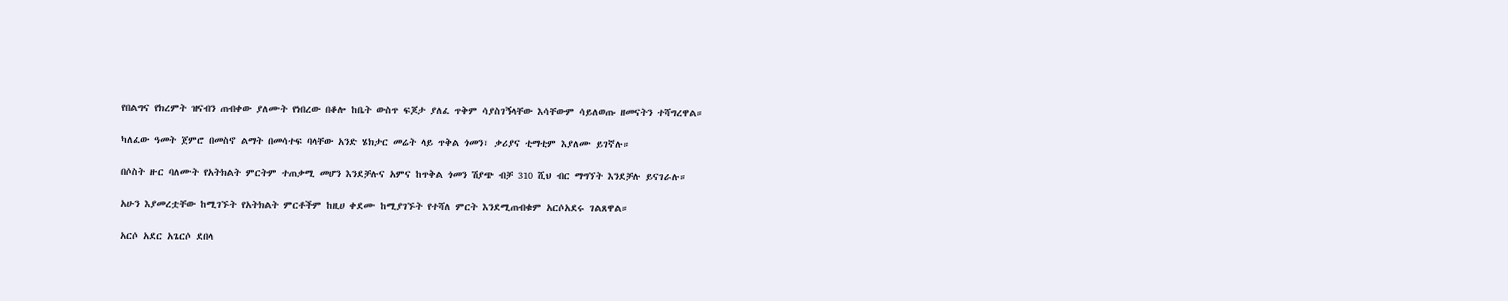የበልግና የክረምት ዝናብን ጠብቀው ያለሙት የነበረው በቆሎ ከቤት ውስጥ ፍጆታ ያለፈ ጥቅም ሳያስገኝላቸው እሳቸውም ሳይለወጡ ዘመናትን ተሻግረዋል።

ካለፈው ዓመት ጀምሮ በመስኖ ልማት በመሳተፍ ባላቸው አንድ ሄክታር መሬት ላይ ጥቅል ጎመን፣ ቃሪያና ቲማቲም እያለሙ ይገኛሉ።

በሶስት ዙር ባለሙት የአትክልት ምርትም ተጠቃሚ መሆን እንደቻሉና አምና ከጥቅል ጎመን ሽያጭ ብቻ 310 ሺህ ብር ማግኘት እንደቻሉ ይናገራሉ።

አሁን እያመረቷቸው ከሚገኙት የአትክልት ምርቶችም ከዚሀ ቀደሙ ከሚያገኙት የተሻለ ምርት እንደሚጠብቁም አርሶአደሩ ገልጸዋል።

አርሶ አደር አጌርሶ ደበላ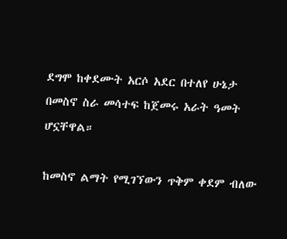ደግሞ ከቀደሙት አርሶ አደር በተለየ ሁኔታ በመስኖ ስራ መሳተፍ ከጀመሩ አራት ዓመት ሆኗቸዋል።

ከመስኖ ልማት የሚገኘውን ጥቅም ቀደም ብለው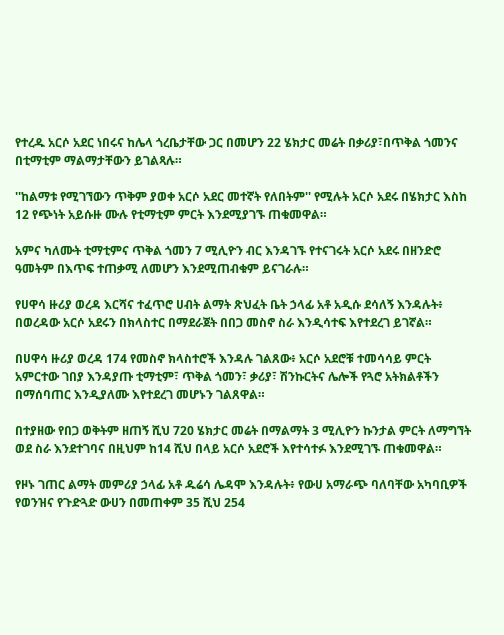የተረዱ አርሶ አደር ነበሩና ከሌላ ጎረቤታቸው ጋር በመሆን 22 ሄክታር መሬት በቃሪያ፣በጥቅል ጎመንና በቲማቲም ማልማታቸውን ይገልጻሉ።

''ከልማቱ የሚገኘውን ጥቅም ያወቀ አርሶ አደር መተኛት የለበትም'' የሚሉት አርሶ አደሩ በሄክታር እስከ 12 የጭነት አይሱዙ ሙሉ የቲማቲም ምርት እንደሚያገኙ ጠቁመዋል።

አምና ካለሙት ቲማቲምና ጥቅል ጎመን 7 ሚሊዮን ብር እንዳገኙ የተናገሩት አርሶ አደሩ በዘንድሮ ዓመትም በእጥፍ ተጠቃሚ ለመሆን እንደሚጠብቁም ይናገራሉ።

የሀዋሳ ዙሪያ ወረዳ እርሻና ተፈጥሮ ሀብት ልማት ጽህፈት ቤት ኃላፊ አቶ አዲሱ ደሳለኝ እንዳሉት፥ በወረዳው አርሶ አደሩን በክላስተር በማደራጀት በበጋ መስኖ ስራ እንዲሳተፍ እየተደረገ ይገኛል።

በሀዋሳ ዙሪያ ወረዳ 174 የመስኖ ክላስተሮች እንዳሉ ገልጸው፥ አርሶ አደሮቹ ተመሳሳይ ምርት አምርተው ገበያ እንዳያጡ ቲማቲም፣ ጥቅል ጎመን፣ ቃሪያ፣ ሽንኩርትና ሌሎች የጓሮ አትክልቶችን በማሰባጠር እንዲያለሙ እየተደረገ መሆኑን ገልጸዋል።

በተያዘው የበጋ ወቅትም ዘጠኝ ሺህ 720 ሄክታር መሬት በማልማት 3 ሚሊዮን ኩንታል ምርት ለማግኘት ወደ ስራ እንደተገባና በዚህም ከ14 ሺህ በላይ አርሶ አደሮች እየተሳተፉ እንደሚገኙ ጠቁመዋል።

የዞኑ ገጠር ልማት መምሪያ ኃላፊ አቶ ዱሬሳ ሌዳሞ እንዳሉት፥ የውሀ አማራጭ ባለባቸው አካባቢዎች የወንዝና የጉድጓድ ውሀን በመጠቀም 35 ሺህ 254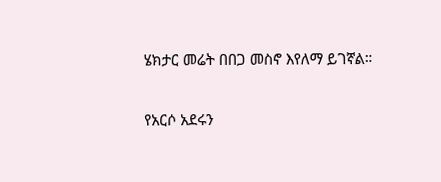ሄክታር መሬት በበጋ መስኖ እየለማ ይገኛል።

የአርሶ አደሩን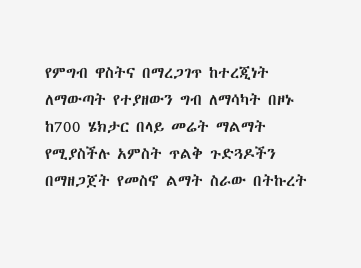የምግብ ዋስትና በማረጋገጥ ከተረጂነት ለማውጣት የተያዘውን ግብ ለማሳካት በዞኑ ከ700 ሄክታር በላይ መሬት ማልማት የሚያስችሉ አምስት ጥልቅ ጉድጓዶችን በማዘጋጀት የመስኖ ልማት ስራው በትኩረት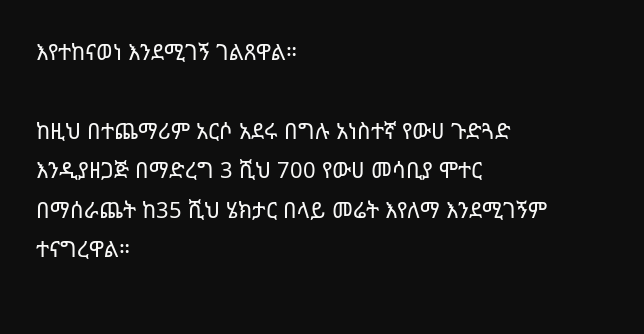እየተከናወነ እንደሚገኝ ገልጸዋል።

ከዚህ በተጨማሪም አርሶ አደሩ በግሉ አነስተኛ የውሀ ጉድጓድ እንዲያዘጋጅ በማድረግ 3 ሺህ 700 የውሀ መሳቢያ ሞተር በማሰራጨት ከ35 ሺህ ሄክታር በላይ መሬት እየለማ እንደሚገኝም ተናግረዋል።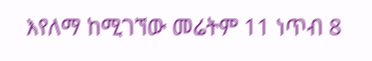እየለማ ከሚገኘው መሬትም 11 ነጥብ 8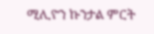ሚሊዮን ኩንታል ምርት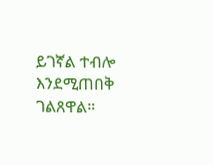ይገኛል ተብሎ እንደሚጠበቅ ገልጸዋል።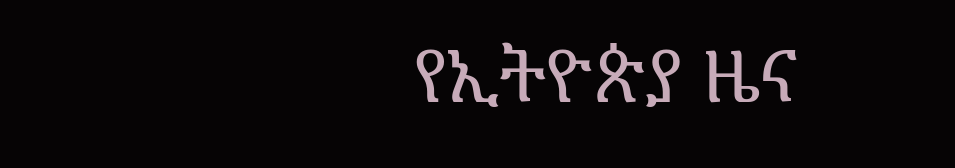የኢትዮጵያ ዜና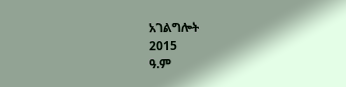አገልግሎት
2015
ዓ.ም